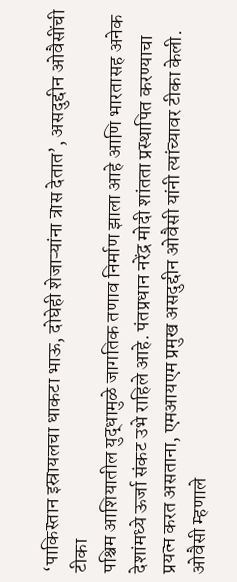‘पाकिस्तान इस्रायलचा धाकटा भाऊ, दोघेही शेजाऱ्यांना त्रास देतात’, असदुद्दीन ओवैसींची टीका
पश्चिम आशियातील युद्धामुळे जागतिक तणाव निर्माण झाला आहे आणि भारतासह अनेक देशांमध्ये ऊर्जा संकट उभे राहिले आहे. पंतप्रधान नरेंद्र मोदी शांतता प्रस्थापित करण्याचा प्रयत्न करत असताना, एमआयएम प्रमुख असदुद्दीन ओवैसी यांनी त्यांच्यावर टीका केली. ओवैसी म्हणाले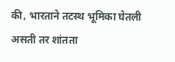की, भारताने तटस्थ भूमिका घेतली असती तर शांतता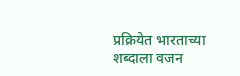प्रक्रियेत भारताच्या शब्दाला वजन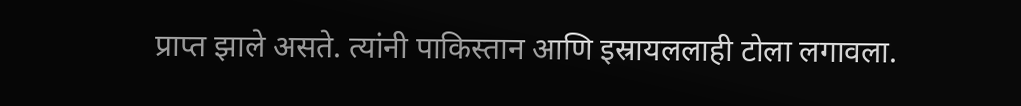प्राप्त झाले असते. त्यांनी पाकिस्तान आणि इस्रायललाही टोला लगावला.